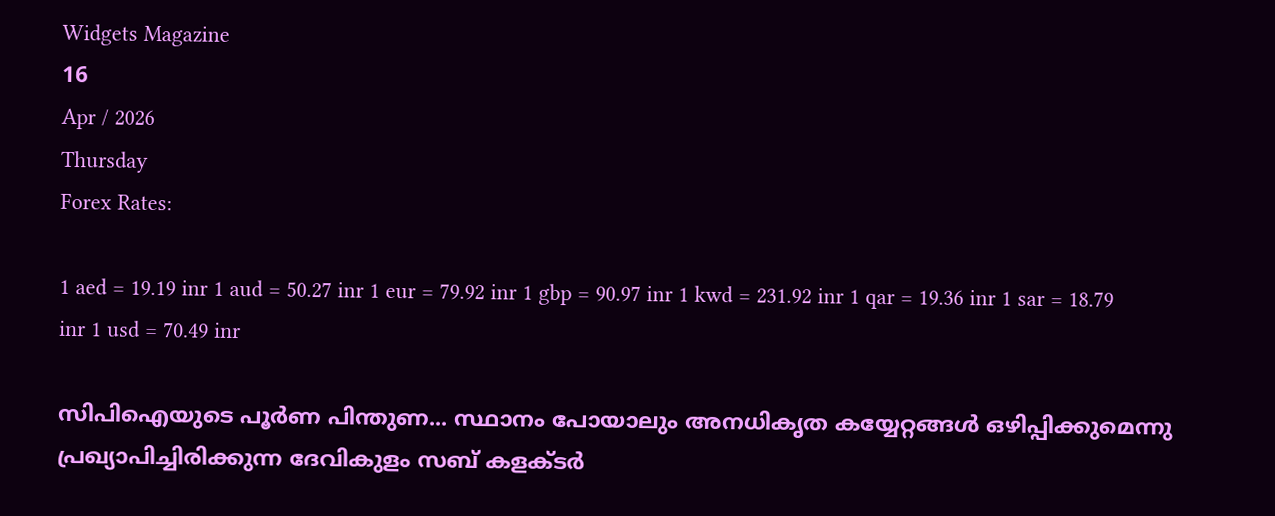Widgets Magazine
16
Apr / 2026
Thursday
Forex Rates:

1 aed = 19.19 inr 1 aud = 50.27 inr 1 eur = 79.92 inr 1 gbp = 90.97 inr 1 kwd = 231.92 inr 1 qar = 19.36 inr 1 sar = 18.79 inr 1 usd = 70.49 inr

സിപിഐയുടെ പൂര്‍ണ പിന്തുണ... സ്ഥാനം പോയാലും അനധികൃത കയ്യേറ്റങ്ങള്‍ ഒഴിപ്പിക്കുമെന്നു പ്രഖ്യാപിച്ചിരിക്കുന്ന ദേവികുളം സബ് കളക്ടര്‍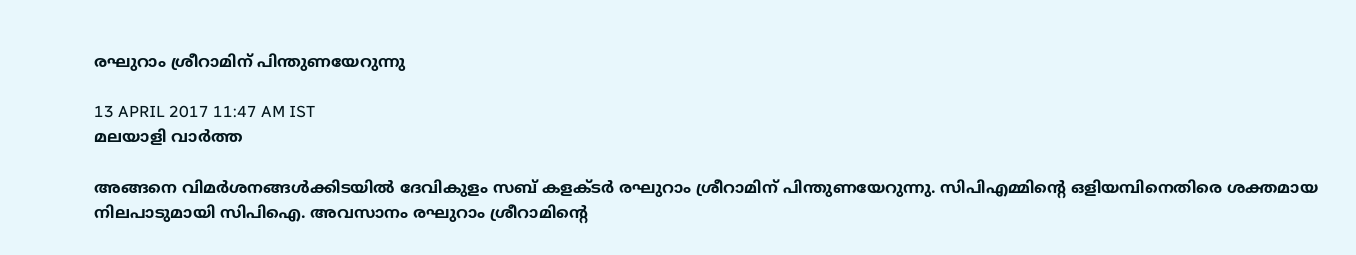രഘുറാം ശ്രീറാമിന് പിന്തുണയേറുന്നു

13 APRIL 2017 11:47 AM IST
മലയാളി വാര്‍ത്ത

അങ്ങനെ വിമര്‍ശനങ്ങള്‍ക്കിടയില്‍ ദേവികുളം സബ് കളക്ടര്‍ രഘുറാം ശ്രീറാമിന് പിന്തുണയേറുന്നു. സിപിഎമ്മിന്റെ ഒളിയമ്പിനെതിരെ ശക്തമായ നിലപാടുമായി സിപിഐ. അവസാനം രഘുറാം ശ്രീറാമിന്റെ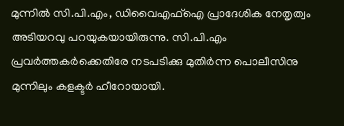മുന്നില്‍ സി.പി.എം, ഡിവൈഎഫ്‌ഐ പ്രാദേശിക നേതൃത്വം അടിയറവു പറയുകയായിരുന്നു. സി.പി.എം പ്രവര്‍ത്തകര്‍ക്കെതിരേ നടപടിക്കു മുതിര്‍ന്ന പൊലീസിനു മുന്നിലും കളക്ടര്‍ ഹീറോയായി.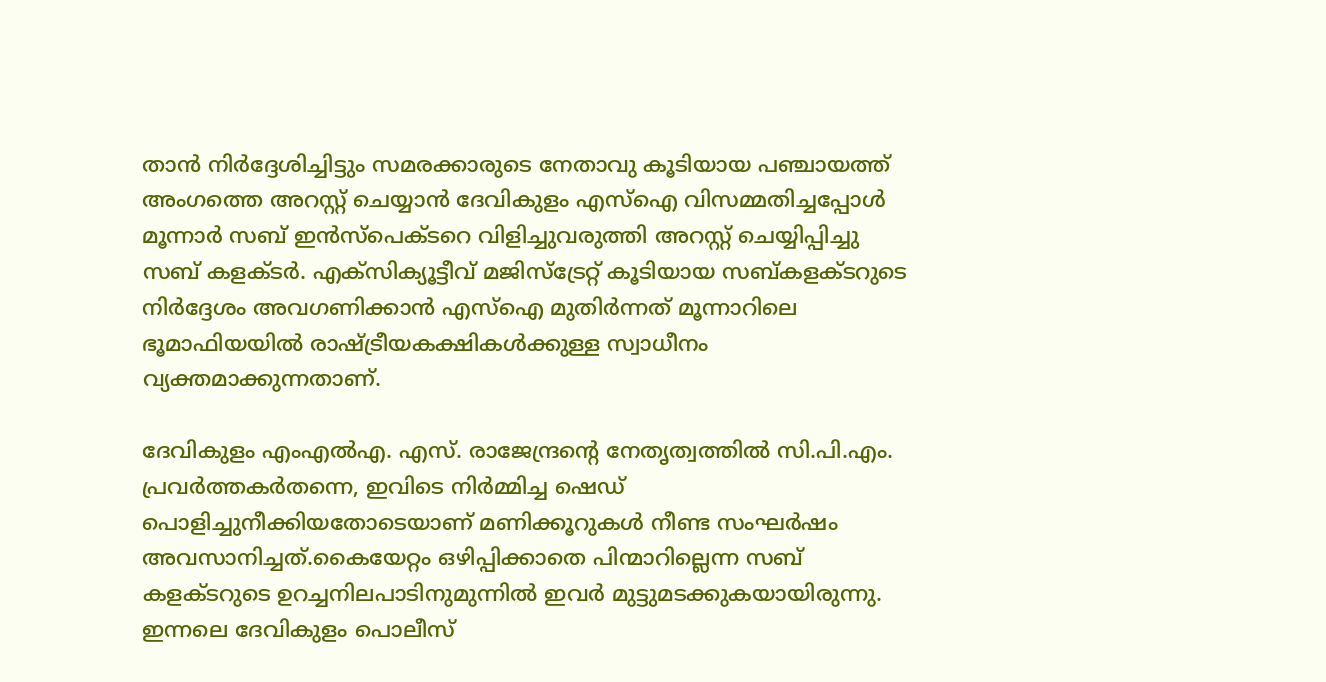താന്‍ നിര്‍ദ്ദേശിച്ചിട്ടും സമരക്കാരുടെ നേതാവു കൂടിയായ പഞ്ചായത്ത് അംഗത്തെ അറസ്റ്റ് ചെയ്യാന്‍ ദേവികുളം എസ്‌ഐ വിസമ്മതിച്ചപ്പോള്‍ മൂന്നാര്‍ സബ് ഇന്‍സ്‌പെക്ടറെ വിളിച്ചുവരുത്തി അറസ്റ്റ് ചെയ്യിപ്പിച്ചു സബ് കളക്ടര്‍. എക്‌സിക്യൂട്ടീവ് മജിസ്‌ട്രേറ്റ് കൂടിയായ സബ്കളക്ടറുടെ നിര്‍ദ്ദേശം അവഗണിക്കാന്‍ എസ്‌ഐ മുതിര്‍ന്നത് മൂന്നാറിലെ ഭൂമാഫിയയില്‍ രാഷ്ട്രീയകക്ഷികള്‍ക്കുള്ള സ്വാധീനം വ്യക്തമാക്കുന്നതാണ്.

ദേവികുളം എംഎല്‍എ. എസ്. രാജേന്ദ്രന്റെ നേതൃത്വത്തില്‍ സി.പി.എം. പ്രവര്‍ത്തകര്‍തന്നെ, ഇവിടെ നിര്‍മ്മിച്ച ഷെഡ് പൊളിച്ചുനീക്കിയതോടെയാണ് മണിക്കൂറുകള്‍ നീണ്ട സംഘര്‍ഷം അവസാനിച്ചത്.കൈയേറ്റം ഒഴിപ്പിക്കാതെ പിന്മാറില്ലെന്ന സബ് കളക്ടറുടെ ഉറച്ചനിലപാടിനുമുന്നില്‍ ഇവര്‍ മുട്ടുമടക്കുകയായിരുന്നു. ഇന്നലെ ദേവികുളം പൊലീസ്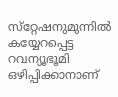സ്‌റ്റേഷനുമുന്നില്‍ കയ്യേറപ്പെട്ട റവന്യൂഭൂമി ഒഴിപ്പിക്കാനാണ്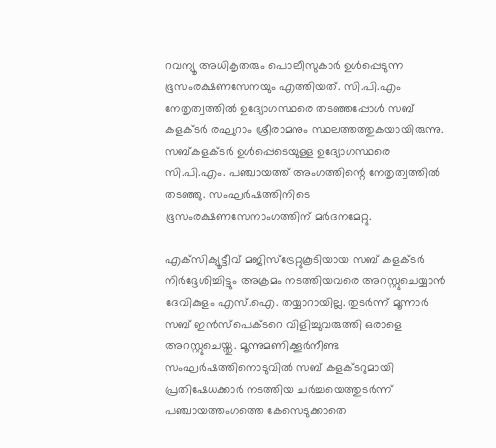റവന്യൂ അധികൃതരും പൊലീസുകാര്‍ ഉള്‍പ്പെടുന്ന ഭൂസംരക്ഷണസേനയും എത്തിയത്. സി.പി.എം നേതൃത്വത്തില്‍ ഉദ്യോഗസ്ഥരെ തടഞ്ഞപ്പോള്‍ സബ് കളക്ടര്‍ രഘുറാം ശ്രീരാമനും സ്ഥലത്തത്തുകയായിരുന്നു. സബ്കളക്ടര്‍ ഉള്‍പ്പെടെയുള്ള ഉദ്യോഗസ്ഥരെ സി.പി.എം. പഞ്ചായത്ത് അംഗത്തിന്റെ നേതൃത്വത്തില്‍ തടഞ്ഞു. സംഘര്‍ഷത്തിനിടെ ഭൂസംരക്ഷണസേനാംഗത്തിന് മര്‍ദനമേറ്റു.

എക്‌സിക്യൂട്ടീവ് മജിസ്‌ട്രേറ്റുകൂടിയായ സബ് കളക്ടര്‍ നിര്‍ദ്ദേശിച്ചിട്ടും അക്രമം നടത്തിയവരെ അറസ്റ്റുചെയ്യാന്‍ ദേവികുളം എസ്.ഐ. തയ്യാറായില്ല. തുടര്‍ന്ന് മൂന്നാര്‍ സബ് ഇന്‍സ്‌പെക്ടറെ വിളിച്ചുവരുത്തി ഒരാളെ അറസ്റ്റുചെയ്തു. മൂന്നുമണിക്കൂര്‍നീണ്ട സംഘര്‍ഷത്തിനൊടുവില്‍ സബ് കളക്ടറുമായി പ്രതിഷേധക്കാര്‍ നടത്തിയ ചര്‍ച്ചയെത്തുടര്‍ന്ന് പഞ്ചായത്തംഗത്തെ കേസെടുക്കാതെ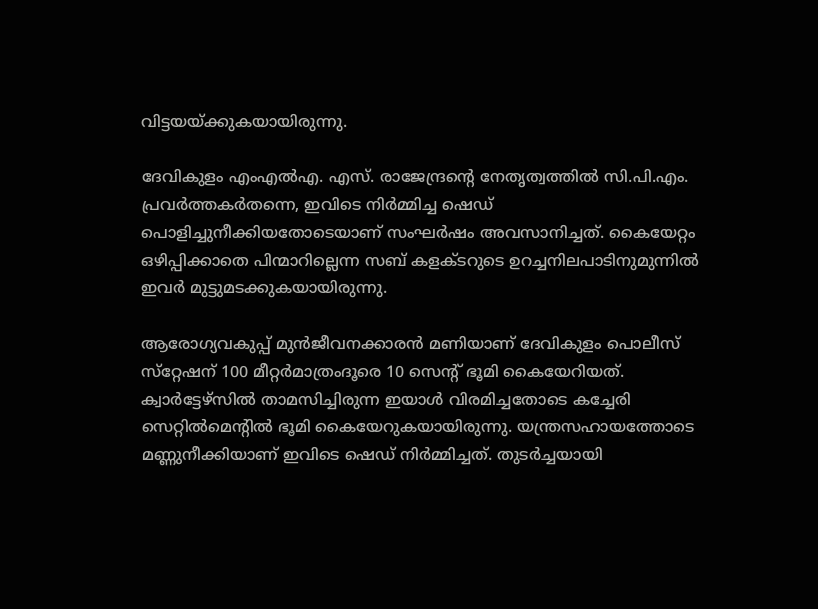വിട്ടയയ്ക്കുകയായിരുന്നു.

ദേവികുളം എംഎല്‍എ. എസ്. രാജേന്ദ്രന്റെ നേതൃത്വത്തില്‍ സി.പി.എം. പ്രവര്‍ത്തകര്‍തന്നെ, ഇവിടെ നിര്‍മ്മിച്ച ഷെഡ് പൊളിച്ചുനീക്കിയതോടെയാണ് സംഘര്‍ഷം അവസാനിച്ചത്. കൈയേറ്റം ഒഴിപ്പിക്കാതെ പിന്മാറില്ലെന്ന സബ് കളക്ടറുടെ ഉറച്ചനിലപാടിനുമുന്നില്‍ ഇവര്‍ മുട്ടുമടക്കുകയായിരുന്നു.

ആരോഗ്യവകുപ്പ് മുന്‍ജീവനക്കാരന്‍ മണിയാണ് ദേവികുളം പൊലീസ് സ്‌റ്റേഷന് 100 മീറ്റര്‍മാത്രംദൂരെ 10 സെന്റ് ഭൂമി കൈയേറിയത്. ക്വാര്‍ട്ടേഴ്‌സില്‍ താമസിച്ചിരുന്ന ഇയാള്‍ വിരമിച്ചതോടെ കച്ചേരി സെറ്റില്‍മെന്റില്‍ ഭൂമി കൈയേറുകയായിരുന്നു. യന്ത്രസഹായത്തോടെ മണ്ണുനീക്കിയാണ് ഇവിടെ ഷെഡ് നിര്‍മ്മിച്ചത്. തുടര്‍ച്ചയായി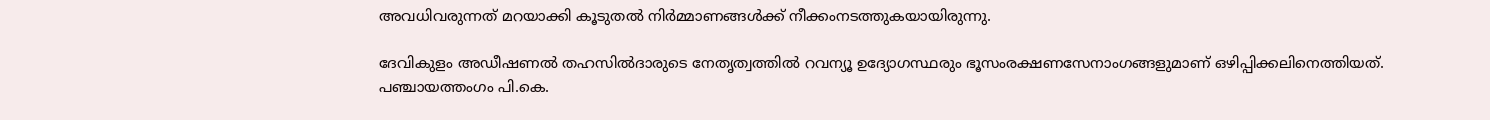അവധിവരുന്നത് മറയാക്കി കൂടുതല്‍ നിര്‍മ്മാണങ്ങള്‍ക്ക് നീക്കംനടത്തുകയായിരുന്നു.

ദേവികുളം അഡീഷണല്‍ തഹസില്‍ദാരുടെ നേതൃത്വത്തില്‍ റവന്യൂ ഉദ്യോഗസ്ഥരും ഭൂസംരക്ഷണസേനാംഗങ്ങളുമാണ് ഒഴിപ്പിക്കലിനെത്തിയത്. പഞ്ചായത്തംഗം പി.കെ.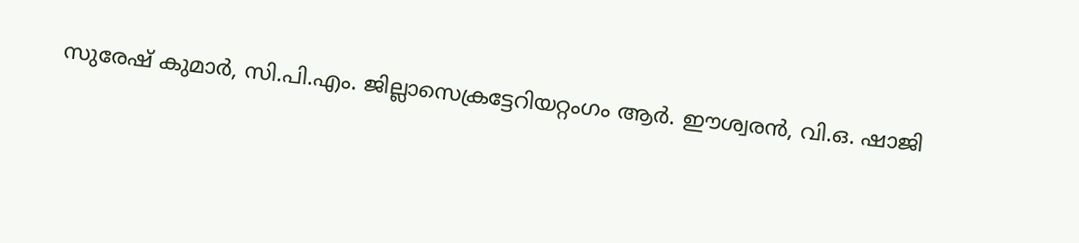സുരേഷ് കുമാര്‍, സി.പി.എം. ജില്ലാസെക്രട്ടേറിയറ്റംഗം ആര്‍. ഈശ്വരന്‍, വി.ഒ. ഷാജി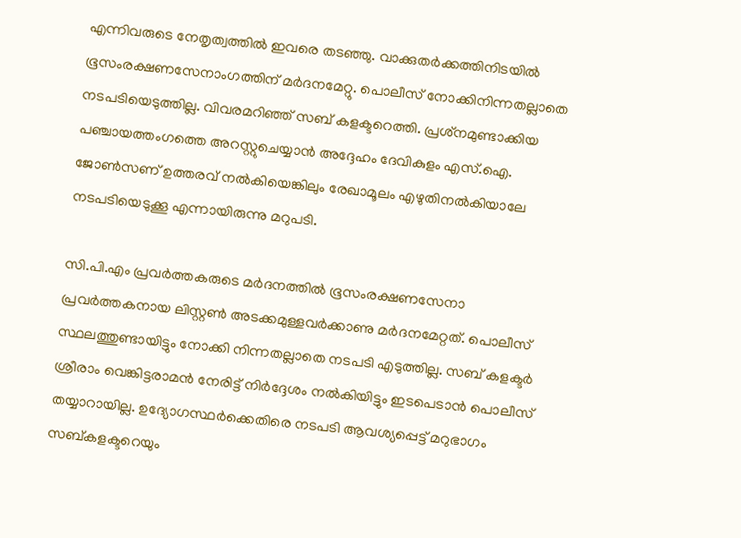എന്നിവരുടെ നേതൃത്വത്തില്‍ ഇവരെ തടഞ്ഞു. വാക്കുതര്‍ക്കത്തിനിടയില്‍ ഭൂസംരക്ഷണസേനാംഗത്തിന് മര്‍ദനമേറ്റു. പൊലീസ് നോക്കിനിന്നതല്ലാതെ നടപടിയെടുത്തില്ല. വിവരമറിഞ്ഞ് സബ് കളക്ടറെത്തി. പ്രശ്‌നമുണ്ടാക്കിയ പഞ്ചായത്തംഗത്തെ അറസ്റ്റുചെയ്യാന്‍ അദ്ദേഹം ദേവികുളം എസ്.ഐ. ജോണ്‍സണ് ഉത്തരവ് നല്‍കിയെങ്കിലും രേഖാമൂലം എഴുതിനല്‍കിയാലേ നടപടിയെടുക്കൂ എന്നായിരുന്നു മറുപടി.

സി.പി.എം പ്രവര്‍ത്തകരുടെ മര്‍ദനത്തില്‍ ഭൂസംരക്ഷണസേനാ പ്രവര്‍ത്തകനായ ലിസ്റ്റണ്‍ അടക്കമുള്ളവര്‍ക്കാണു മര്‍ദനമേറ്റത്. പൊലീസ് സ്ഥലത്തുണ്ടായിട്ടും നോക്കി നിന്നതല്ലാതെ നടപടി എടുത്തില്ല. സബ് കളക്ടര്‍ ശ്രീരാം വെങ്കിട്ടരാമന്‍ നേരിട്ട് നിര്‍ദ്ദേശം നല്‍കിയിട്ടും ഇടപെടാന്‍ പൊലീസ് തയ്യാറായില്ല. ഉദ്യോഗസ്ഥര്‍ക്കെതിരെ നടപടി ആവശ്യപ്പെട്ട് മറുഭാഗം സബ്കളക്ടറെയും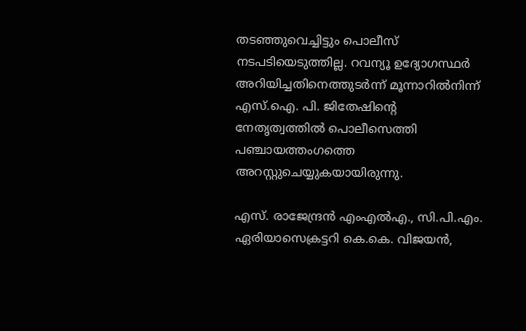തടഞ്ഞുവെച്ചിട്ടും പൊലീസ് നടപടിയെടുത്തില്ല. റവന്യൂ ഉദ്യോഗസ്ഥര്‍ അറിയിച്ചതിനെത്തുടര്‍ന്ന് മൂന്നാറില്‍നിന്ന് എസ്.ഐ. പി. ജിതേഷിന്റെ നേതൃത്വത്തില്‍ പൊലീസെത്തി പഞ്ചായത്തംഗത്തെ അറസ്റ്റുചെയ്യുകയായിരുന്നു.

എസ്. രാജേന്ദ്രന്‍ എംഎല്‍എ., സി.പി.എം. ഏരിയാസെക്രട്ടറി കെ.കെ. വിജയന്‍,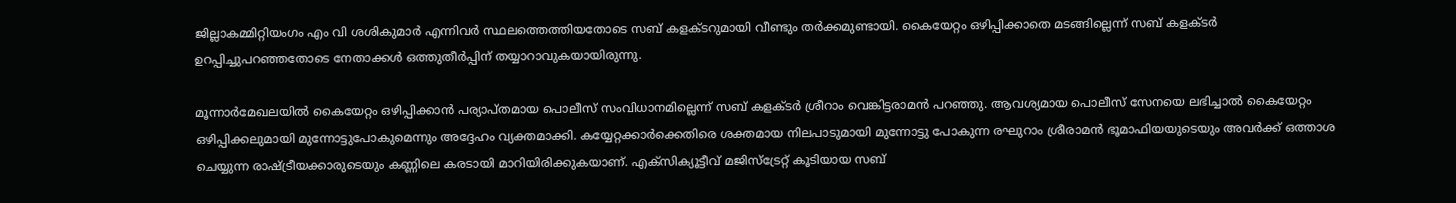ജില്ലാകമ്മിറ്റിയംഗം എം വി ശശികുമാര്‍ എന്നിവര്‍ സ്ഥലത്തെത്തിയതോടെ സബ് കളക്ടറുമായി വീണ്ടും തര്‍ക്കമുണ്ടായി. കൈയേറ്റം ഒഴിപ്പിക്കാതെ മടങ്ങില്ലെന്ന് സബ് കളക്ടര്‍ ഉറപ്പിച്ചുപറഞ്ഞതോടെ നേതാക്കള്‍ ഒത്തുതീര്‍പ്പിന് തയ്യാറാവുകയായിരുന്നു.

മൂന്നാര്‍മേഖലയില്‍ കൈയേറ്റം ഒഴിപ്പിക്കാന്‍ പര്യാപ്തമായ പൊലീസ് സംവിധാനമില്ലെന്ന് സബ് കളക്ടര്‍ ശ്രീറാം വെങ്കിട്ടരാമന്‍ പറഞ്ഞു. ആവശ്യമായ പൊലീസ് സേനയെ ലഭിച്ചാല്‍ കൈയേറ്റം ഒഴിപ്പിക്കലുമായി മുന്നോട്ടുപോകുമെന്നും അദ്ദേഹം വ്യക്തമാക്കി. കയ്യേറ്റക്കാര്‍ക്കെതിരെ ശക്തമായ നിലപാടുമായി മുന്നോട്ടു പോകുന്ന രഘുറാം ശ്രീരാമന്‍ ഭൂമാഫിയയുടെയും അവര്‍ക്ക് ഒത്താശ ചെയ്യുന്ന രാഷ്ട്രീയക്കാരുടെയും കണ്ണിലെ കരടായി മാറിയിരിക്കുകയാണ്. എക്‌സിക്യൂട്ടീവ് മജിസ്‌ട്രേറ്റ് കൂടിയായ സബ്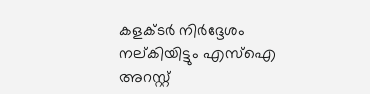കളക്ടര്‍ നിര്‍ദ്ദേശം നല്കിയിട്ടും എസ്‌ഐ അറസ്റ്റ്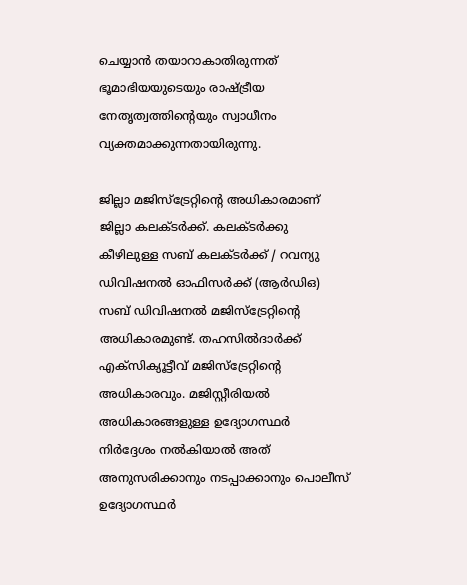ചെയ്യാന്‍ തയാറാകാതിരുന്നത് ഭൂമാഭിയയുടെയും രാഷ്ട്രീയ നേതൃത്വത്തിന്റെയും സ്വാധീനം വ്യക്തമാക്കുന്നതായിരുന്നു.

ജില്ലാ മജിസ്‌ട്രേറ്റിന്റെ അധികാരമാണ് ജില്ലാ കലക്ടര്‍ക്ക്. കലക്ടര്‍ക്കു കീഴിലുള്ള സബ് കലക്ടര്‍ക്ക് / റവന്യു ഡിവിഷനല്‍ ഓഫിസര്‍ക്ക് (ആര്‍ഡിഒ) സബ് ഡിവിഷനല്‍ മജിസ്‌ട്രേറ്റിന്റെ അധികാരമുണ്ട്. തഹസില്‍ദാര്‍ക്ക് എക്‌സിക്യൂട്ടീവ് മജിസ്‌ട്രേറ്റിന്റെ അധികാരവും. മജിസ്റ്റീരിയല്‍ അധികാരങ്ങളുള്ള ഉദ്യോഗസ്ഥര്‍ നിര്‍ദ്ദേശം നല്‍കിയാല്‍ അത് അനുസരിക്കാനും നടപ്പാക്കാനും പൊലീസ് ഉദ്യോഗസ്ഥര്‍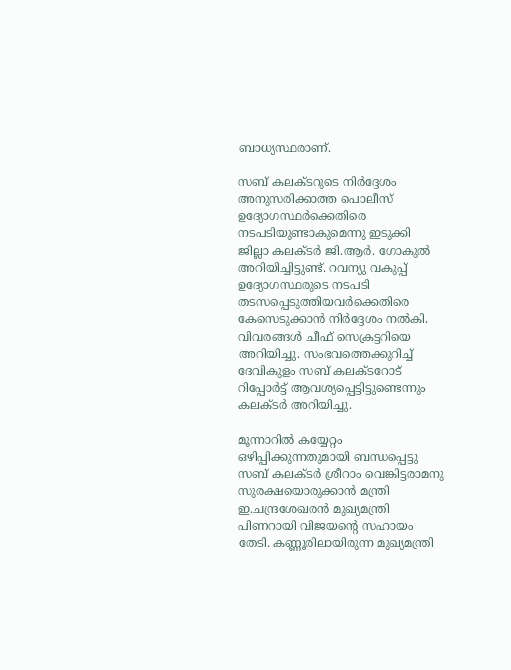ബാധ്യസ്ഥരാണ്.

സബ് കലക്ടറുടെ നിര്‍ദ്ദേശം അനുസരിക്കാത്ത പൊലീസ് ഉദ്യോഗസ്ഥര്‍ക്കെതിരെ നടപടിയുണ്ടാകുമെന്നു ഇടുക്കി ജില്ലാ കലക്ടര്‍ ജി.ആര്‍. ഗോകുല്‍ അറിയിച്ചിട്ടുണ്ട്. റവന്യു വകുപ്പ് ഉദ്യോഗസ്ഥരുടെ നടപടി തടസപ്പെടുത്തിയവര്‍ക്കെതിരെ കേസെടുക്കാന്‍ നിര്‍ദ്ദേശം നല്‍കി. വിവരങ്ങള്‍ ചീഫ് സെക്രട്ടറിയെ അറിയിച്ചു. സംഭവത്തെക്കുറിച്ച് ദേവികുളം സബ് കലക്ടറോട് റിപ്പോര്‍ട്ട് ആവശ്യപ്പെട്ടിട്ടുണ്ടെന്നും കലക്ടര്‍ അറിയിച്ചു.

മൂന്നാറില്‍ കയ്യേറ്റം ഒഴിപ്പിക്കുന്നതുമായി ബന്ധപ്പെട്ടു സബ് കലക്ടര്‍ ശ്രീറാം വെങ്കിട്ടരാമനു സുരക്ഷയൊരുക്കാന്‍ മന്ത്രി ഇ.ചന്ദ്രശേഖരന്‍ മുഖ്യമന്ത്രി പിണറായി വിജയന്റെ സഹായം തേടി. കണ്ണൂരിലായിരുന്ന മുഖ്യമന്ത്രി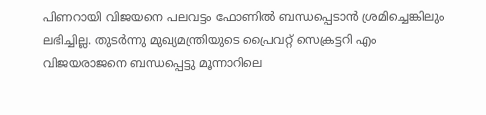പിണറായി വിജയനെ പലവട്ടം ഫോണില്‍ ബന്ധപ്പെടാന്‍ ശ്രമിച്ചെങ്കിലും ലഭിച്ചില്ല. തുടര്‍ന്നു മുഖ്യമന്ത്രിയുടെ പ്രൈവറ്റ് സെക്രട്ടറി എം വിജയരാജനെ ബന്ധപ്പെട്ടു മൂന്നാറിലെ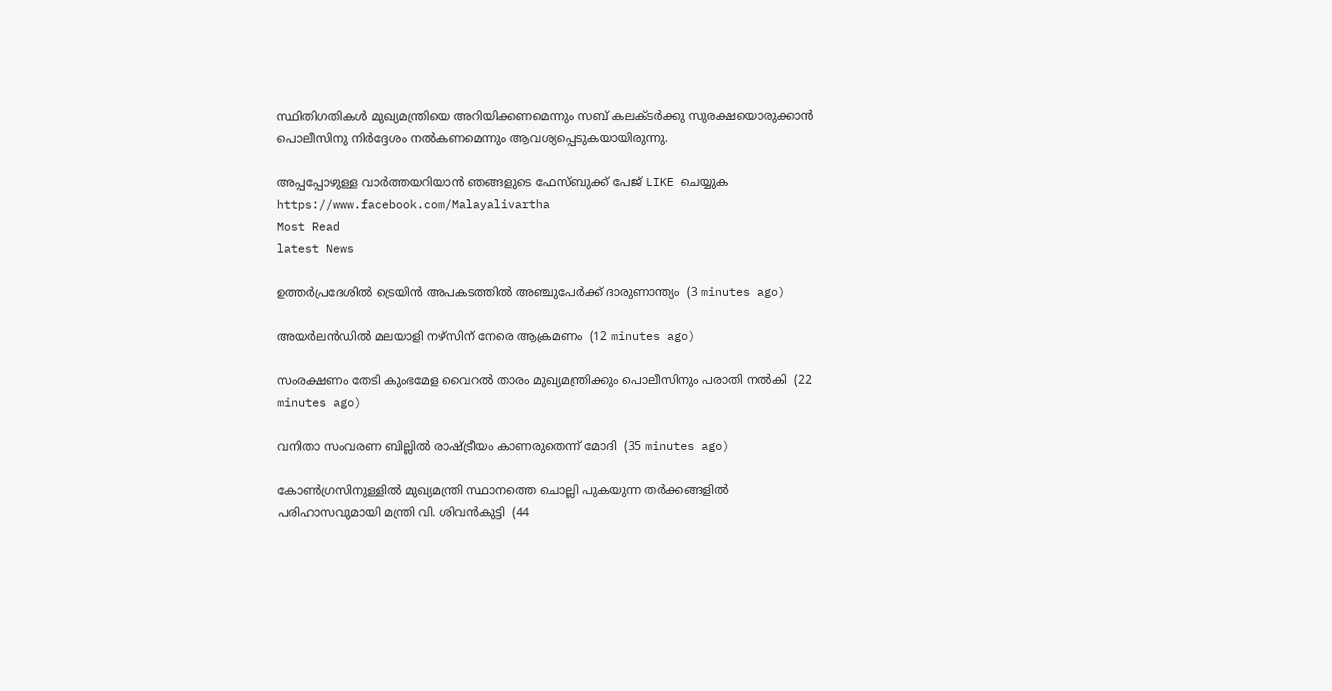സ്ഥിതിഗതികള്‍ മുഖ്യമന്ത്രിയെ അറിയിക്കണമെന്നും സബ് കലക്ടര്‍ക്കു സുരക്ഷയൊരുക്കാന്‍ പൊലീസിനു നിര്‍ദ്ദേശം നല്‍കണമെന്നും ആവശ്യപ്പെടുകയായിരുന്നു.

അപ്പപ്പോഴുള്ള വാര്‍ത്തയറിയാന്‍ ഞങ്ങളുടെ ഫേസ്‌ബുക്ക്‌ പേജ് LIKE ചെയ്യുക
https://www.facebook.com/Malayalivartha
Most Read
latest News

ഉത്തര്‍പ്രദേശില്‍ ട്രെയിന്‍ അപകടത്തില്‍ അഞ്ചുപേര്‍ക്ക് ദാരുണാന്ത്യം  (3 minutes ago)

അയര്‍ലന്‍ഡില്‍ മലയാളി നഴ്‌സിന് നേരെ ആക്രമണം  (12 minutes ago)

സംരക്ഷണം തേടി കുംഭമേള വൈറല്‍ താരം മുഖ്യമന്ത്രിക്കും പൊലീസിനും പരാതി നല്‍കി  (22 minutes ago)

വനിതാ സംവരണ ബില്ലില്‍ രാഷ്ട്രീയം കാണരുതെന്ന് മോദി  (35 minutes ago)

കോണ്‍ഗ്രസിനുള്ളില്‍ മുഖ്യമന്ത്രി സ്ഥാനത്തെ ചൊല്ലി പുകയുന്ന തര്‍ക്കങ്ങളില്‍ പരിഹാസവുമായി മന്ത്രി വി. ശിവന്‍കുട്ടി  (44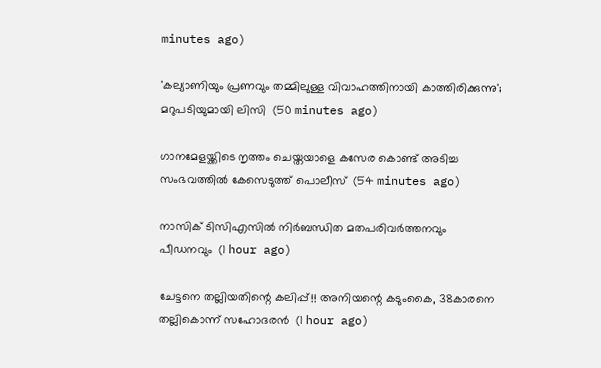minutes ago)

'കല്യാണിയും പ്രണവും തമ്മിലുള്ള വിവാഹത്തിനായി കാത്തിരിക്കുന്നു'; മറുപടിയുമായി ലിസി  (50 minutes ago)

ഗാനമേളയ്ക്കിടെ നൃത്തം ചെയ്തയാളെ കസേര കൊണ്ട് അടിച്ച സംഭവത്തില്‍ കേസെടുത്ത് പൊലീസ്  (54 minutes ago)

നാസിക് ടിസിഎസില്‍ നിര്‍ബന്ധിത മതപരിവര്‍ത്തനവും പീഡനവും  (1 hour ago)

ചേട്ടനെ തല്ലിയതിന്റെ കലിപ്പ്!! അനിയന്റെ കടുംകൈ, 38കാരനെ തല്ലികൊന്ന് സഹോദരൻ  (1 hour ago)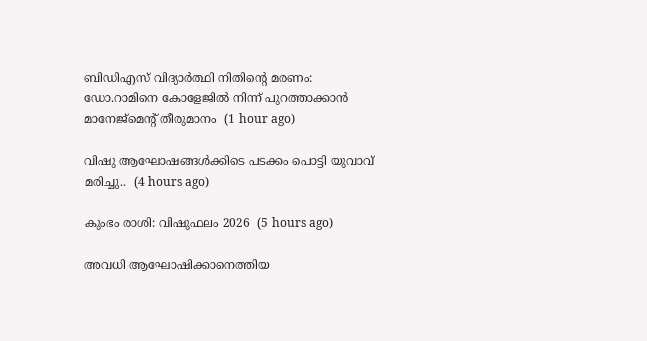ബിഡിഎസ് വിദ്യാര്‍ത്ഥി നിതിന്റെ മരണം: ഡോ.റാമിനെ കോളേജില്‍ നിന്ന് പുറത്താക്കാന്‍ മാനേജ്‌മെന്റ് തീരുമാനം  (1 hour ago)

വിഷു ആഘോഷങ്ങൾക്കിടെ പടക്കം പൊട്ടി യുവാവ് മരിച്ചു..  (4 hours ago)

കുംഭം രാശി: വിഷുഫലം 2026  (5 hours ago)

അവധി ആഘോഷിക്കാനെത്തിയ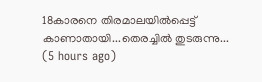18കാരനെ തിരമാലയിൽപ്പെട്ട് കാണാതായി...തെരച്ചിൽ തുടരുന്നു...  (5 hours ago)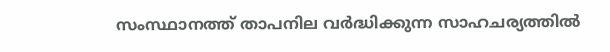സംസ്ഥാനത്ത് താപനില വർദ്ധിക്കുന്ന സാഹചര്യത്തിൽ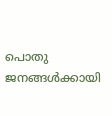പൊതു ജനങ്ങൾക്കായി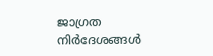ജാഗ്രത നിർദേശങ്ങൾ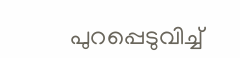പുറപ്പെടുവിച്ച്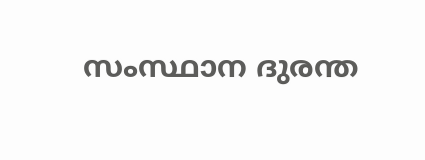സംസ്ഥാന ദുരന്ത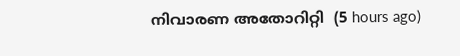നിവാരണ അതോറിറ്റി  (5 hours ago)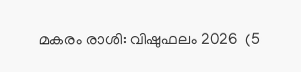മകരം രാശി: വിഷുഫലം 2026  (5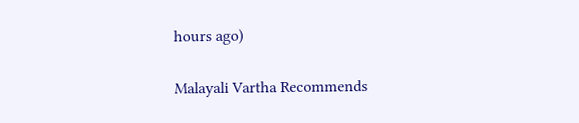hours ago)

Malayali Vartha Recommends